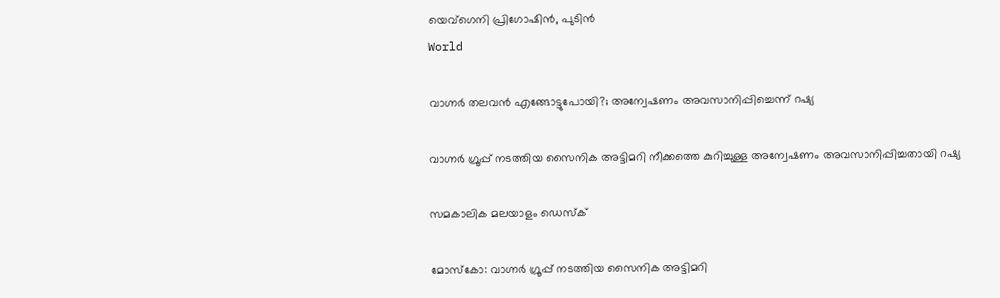യെവ്‌ഗെനി പ്രിഗോഷിന്‍, പുടിന്‍
World

വാഗ്നര്‍ തലവന്‍ എങ്ങോട്ടുപോയി?; അന്വേഷണം അവസാനിപ്പിച്ചെന്ന് റഷ്യ

വാഗ്നര്‍ ഗ്രൂപ്പ് നടത്തിയ സൈനിക അട്ടിമറി നീക്കത്തെ കുറിച്ചുള്ള അന്വേഷണം അവസാനിപ്പിച്ചതായി റഷ്യ

സമകാലിക മലയാളം ഡെസ്ക്

മോസ്‌കോ: വാഗ്നര്‍ ഗ്രൂപ്പ് നടത്തിയ സൈനിക അട്ടിമറി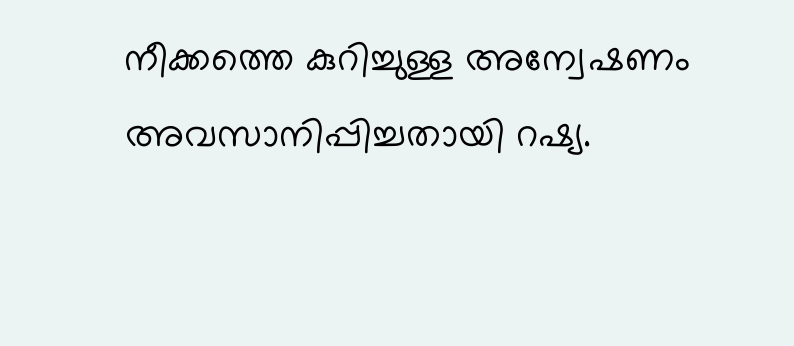നീക്കത്തെ കുറിച്ചുള്ള അന്വേഷണം അവസാനിപ്പിച്ചതായി റഷ്യ.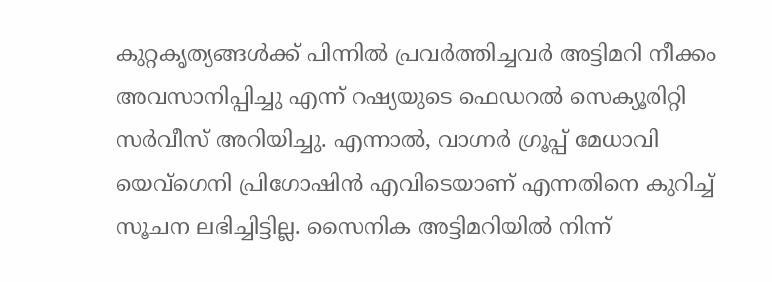കുറ്റകൃത്യങ്ങള്‍ക്ക് പിന്നില്‍ പ്രവര്‍ത്തിച്ചവര്‍ അട്ടിമറി നീക്കം അവസാനിപ്പിച്ചു എന്ന് റഷ്യയുടെ ഫെഡറല്‍ സെക്യൂരിറ്റി സര്‍വീസ് അറിയിച്ചു. എന്നാല്‍, വാഗ്നര്‍ ഗ്രൂപ്പ് മേധാവി യെവ്‌ഗെനി പ്രിഗോഷിന്‍ എവിടെയാണ് എന്നതിനെ കുറിച്ച് സൂചന ലഭിച്ചിട്ടില്ല. സൈനിക അട്ടിമറിയില്‍ നിന്ന്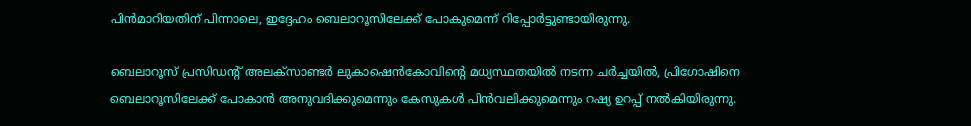പിന്‍മാറിയതിന് പിന്നാലെ, ഇദ്ദേഹം ബെലാറൂസിലേക്ക് പോകുമെന്ന് റിപ്പോര്‍ട്ടുണ്ടായിരുന്നു.

ബെലാറൂസ് പ്രസിഡന്റ് അലക്‌സാണ്ടര്‍ ലുകാഷെന്‍കോവിന്റെ മധ്യസ്ഥതയില്‍ നടന്ന ചര്‍ച്ചയില്‍, പ്രിഗോഷിനെ ബെലാറൂസിലേക്ക് പോകാന്‍ അനുവദിക്കുമെന്നും കേസുകള്‍ പിന്‍വലിക്കുമെന്നും റഷ്യ ഉറപ്പ് നല്‍കിയിരുന്നു.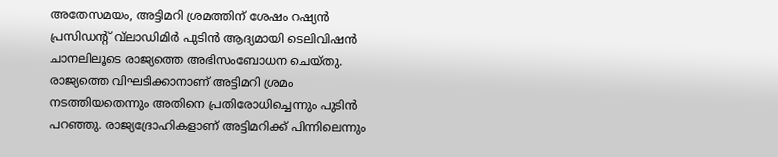അതേസമയം, അട്ടിമറി ശ്രമത്തിന് ശേഷം റഷ്യന്‍ പ്രസിഡന്റ് വ്‌ലാഡിമിര്‍ പുടിന്‍ ആദ്യമായി ടെലിവിഷന്‍ ചാനലിലൂടെ രാജ്യത്തെ അഭിസംബോധന ചെയ്തു. രാജ്യത്തെ വിഘടിക്കാനാണ് അട്ടിമറി ശ്രമം നടത്തിയതെന്നും അതിനെ പ്രതിരോധിച്ചെന്നും പുടിന്‍ പറഞ്ഞു. രാജ്യദ്രോഹികളാണ് അട്ടിമറിക്ക് പിന്നിലെന്നും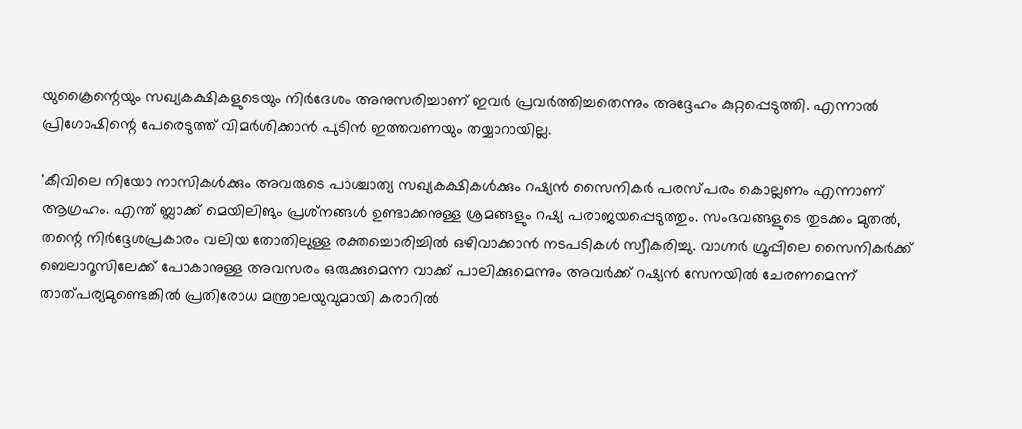യുക്രൈന്റെയും സഖ്യകക്ഷികളുടെയും നിര്‍ദേശം അനുസരിച്ചാണ് ഇവര്‍ പ്രവര്‍ത്തിച്ചതെന്നും അദ്ദേഹം കുറ്റപ്പെടുത്തി. എന്നാല്‍ പ്രിഗോഷിന്റെ പേരെടുത്ത് വിമര്‍ശിക്കാന്‍ പുടിന്‍ ഇത്തവണയും തയ്യാറായില്ല.

'കീവിലെ നിയോ നാസികള്‍ക്കും അവരുടെ പാശ്ചാത്യ സഖ്യകക്ഷികള്‍ക്കും റഷ്യന്‍ സൈനികര്‍ പരസ്പരം കൊല്ലണം എന്നാണ് ആഗ്രഹം. എന്ത് ബ്ലാക്ക് മെയിലിങും പ്രശ്‌നങ്ങള്‍ ഉണ്ടാക്കനുള്ള ശ്രമങ്ങളും റഷ്യ പരാജയപ്പെടുത്തും. സംഭവങ്ങളുടെ തുടക്കം മുതല്‍, തന്റെ നിര്‍ദ്ദേശപ്രകാരം വലിയ തോതിലുള്ള രക്തച്ചൊരിച്ചില്‍ ഒഴിവാക്കാന്‍ നടപടികള്‍ സ്വീകരിച്ചു. വാഗ്നര്‍ ഗ്രൂപ്പിലെ സൈനികര്‍ക്ക് ബെലാറൂസിലേക്ക് പോകാനുള്ള അവസരം ഒരുക്കുമെന്ന വാക്ക് പാലിക്കുമെന്നും അവര്‍ക്ക് റഷ്യന്‍ സേനയില്‍ ചേരണമെന്ന് താത്പര്യമുണ്ടെങ്കില്‍ പ്രതിരോധ മന്ത്രാലയുവുമായി കരാറില്‍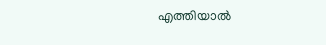എത്തിയാല്‍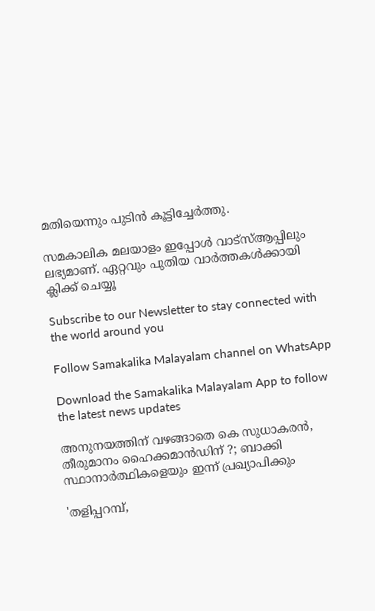മതിയെന്നും പുടിന്‍ കൂട്ടിച്ചേര്‍ത്തു.

സമകാലിക മലയാളം ഇപ്പോള്‍ വാട്‌സ്ആപ്പിലും ലഭ്യമാണ്. ഏറ്റവും പുതിയ വാര്‍ത്തകള്‍ക്കായി ക്ലിക്ക് ചെയ്യൂ

Subscribe to our Newsletter to stay connected with the world around you

Follow Samakalika Malayalam channel on WhatsApp

Download the Samakalika Malayalam App to follow the latest news updates

അനുനയത്തിന് വഴങ്ങാതെ കെ സുധാകരന്‍, തീരുമാനം ഹൈക്കമാന്‍ഡിന് ?; ബാക്കി സ്ഥാനാര്‍ത്ഥികളെയും ഇന്ന് പ്രഖ്യാപിക്കും

'തളിപ്പറമ്പ്,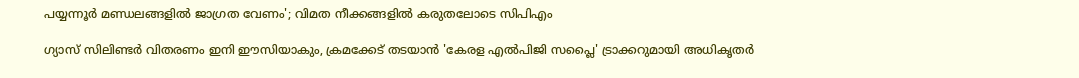പയ്യന്നൂര്‍ മണ്ഡലങ്ങളില്‍ ജാഗ്രത വേണം'; വിമത നീക്കങ്ങളില്‍ കരുതലോടെ സിപിഎം

ഗ്യാസ് സിലിണ്ടർ വിതരണം ഇനി ഈസിയാകും, ക്രമക്കേട് തടയാൻ 'കേരള എൽപിജി സപ്ലൈ' ട്രാക്കറുമായി അധികൃതർ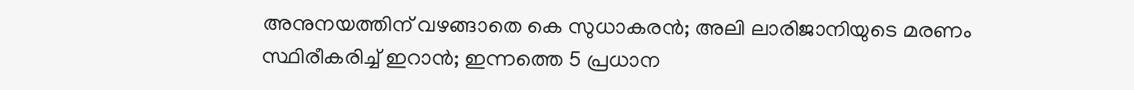അനുനയത്തിന് വഴങ്ങാതെ കെ സുധാകരന്‍; അലി ലാരിജാനിയുടെ മരണം സ്ഥിരീകരിച്ച് ഇറാന്‍; ഇന്നത്തെ 5 പ്രധാന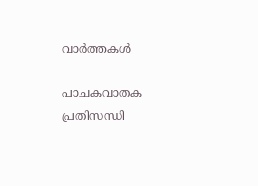വാര്‍ത്തകള്‍

പാചകവാതക പ്രതിസന്ധി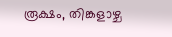രൂക്ഷം, തിങ്കളാഴ്ച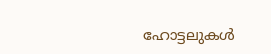ഹോട്ടലുകൾ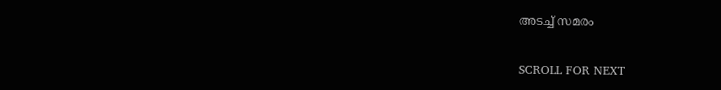അടച്ച് സമരം

SCROLL FOR NEXT